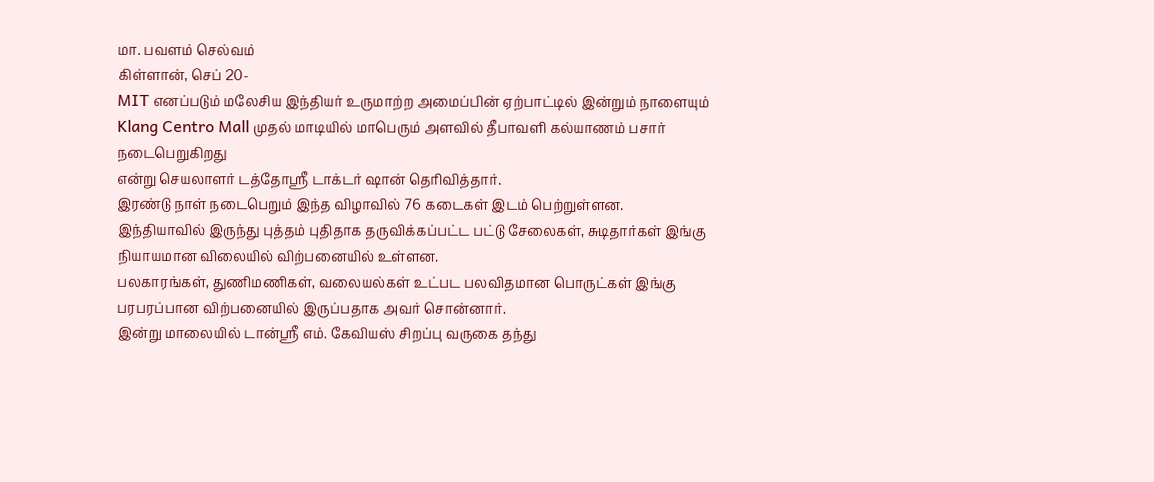மா. பவளம் செல்வம்
கிள்ளான், செப் 20-
MIT எனப்படும் மலேசிய இந்தியர் உருமாற்ற அமைப்பின் ஏற்பாட்டில் இன்றும் நாளையும் Klang Centro Mall முதல் மாடியில் மாபெரும் அளவில் தீபாவளி கல்யாணம் பசார் நடைபெறுகிறது
என்று செயலாளர் டத்தோஸ்ரீ டாக்டர் ஷான் தெரிவித்தார்.
இரண்டு நாள் நடைபெறும் இந்த விழாவில் 76 கடைகள் இடம் பெற்றுள்ளன.
இந்தியாவில் இருந்து புத்தம் புதிதாக தருவிக்கப்பட்ட பட்டு சேலைகள், சுடிதார்கள் இங்கு நியாயமான விலையில் விற்பனையில் உள்ளன.
பலகாரங்கள், துணிமணிகள், வலையல்கள் உட்பட பலவிதமான பொருட்கள் இங்கு பரபரப்பான விற்பனையில் இருப்பதாக அவர் சொன்னார்.
இன்று மாலையில் டான்ஸ்ரீ எம். கேவியஸ் சிறப்பு வருகை தந்து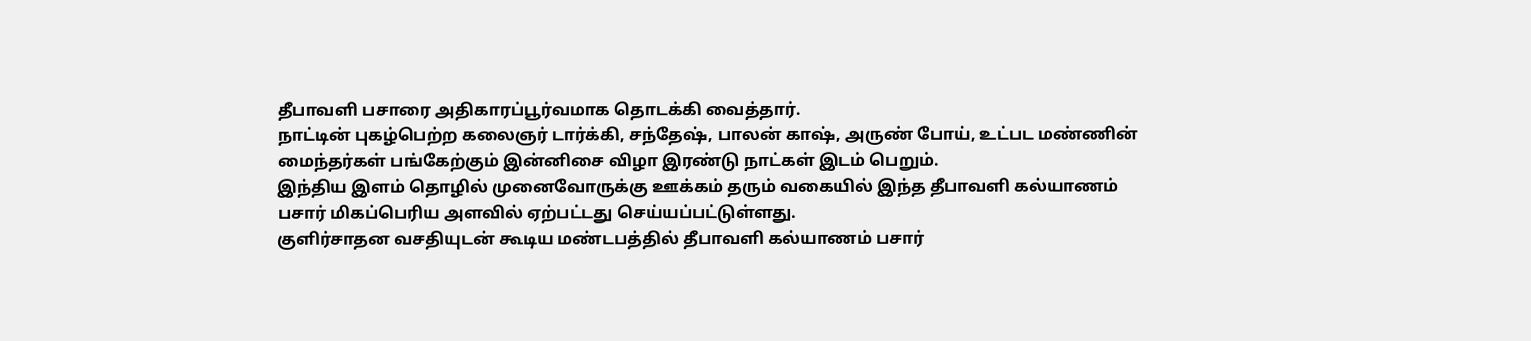தீபாவளி பசாரை அதிகாரப்பூர்வமாக தொடக்கி வைத்தார்.
நாட்டின் புகழ்பெற்ற கலைஞர் டார்க்கி, சந்தேஷ், பாலன் காஷ், அருண் போய், உட்பட மண்ணின் மைந்தர்கள் பங்கேற்கும் இன்னிசை விழா இரண்டு நாட்கள் இடம் பெறும்.
இந்திய இளம் தொழில் முனைவோருக்கு ஊக்கம் தரும் வகையில் இந்த தீபாவளி கல்யாணம் பசார் மிகப்பெரிய அளவில் ஏற்பட்டது செய்யப்பட்டுள்ளது.
குளிர்சாதன வசதியுடன் கூடிய மண்டபத்தில் தீபாவளி கல்யாணம் பசார்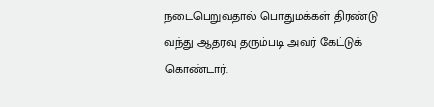நடைபெறுவதால் பொதுமக்கள் திரண்டு வந்து ஆதரவு தரும்படி அவர் கேட்டுக் கொண்டார்.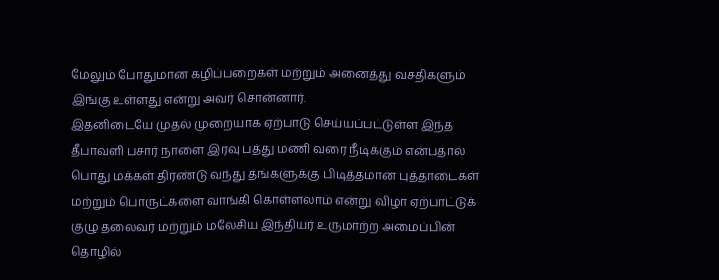மேலும் போதுமான கழிப்பறைகள் மற்றும் அனைத்து வசதிகளும் இங்கு உள்ளது என்று அவர் சொன்னார்.
இதனிடையே முதல் முறையாக ஏற்பாடு செய்யப்பட்டுள்ள இந்த தீபாவளி பசார் நாளை இரவு பத்து மணி வரை நீடிக்கும் என்பதால் பொது மக்கள் திரண்டு வந்து தங்களுக்கு பிடித்தமான புத்தாடைகள் மற்றும் பொருட்களை வாங்கி கொள்ளலாம் என்று விழா ஏற்பாட்டுக் குழு தலைவர் மற்றும் மலேசிய இந்தியர் உருமாற்ற அமைப்பின் தொழில்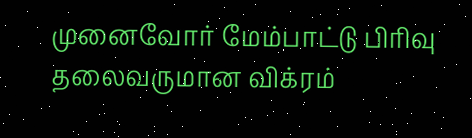முனைவோர் மேம்பாட்டு பிரிவு தலைவருமான விக்ரம்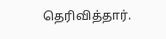தெரிவித்தார்.